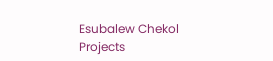Esubalew Chekol
Projects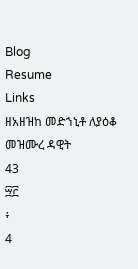Blog
Resume
Links
ዘአዘዝከ መድኀኒቶ ለያዕቆ
መዝሙረ ዳዊት
43
፵፫
፥
4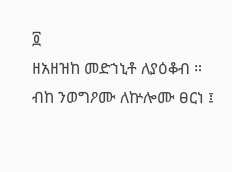፬
ዘአዘዝከ መድኀኒቶ ለያዕቆብ ።
ብከ ንወግዖሙ ለኵሎሙ ፀርነ ፤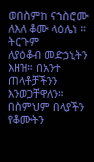ወበስምከ ናኀስሮሙ ለእለ ቆሙ ላዕሌነ ።
ትርጉም
ለያዕቆብ መድኃኒትን እዘዝ። በአንተ ጠላቶቻችንን
እንወጋቸዋለን። በስምህም በላያችን የቆሙትን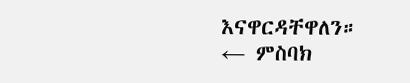እናዋርዳቸዋለን።
← ምስባክ